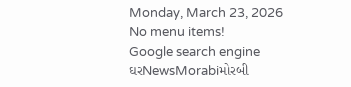Monday, March 23, 2026
No menu items!
Google search engine
ઘરNewsMorabiમોરબી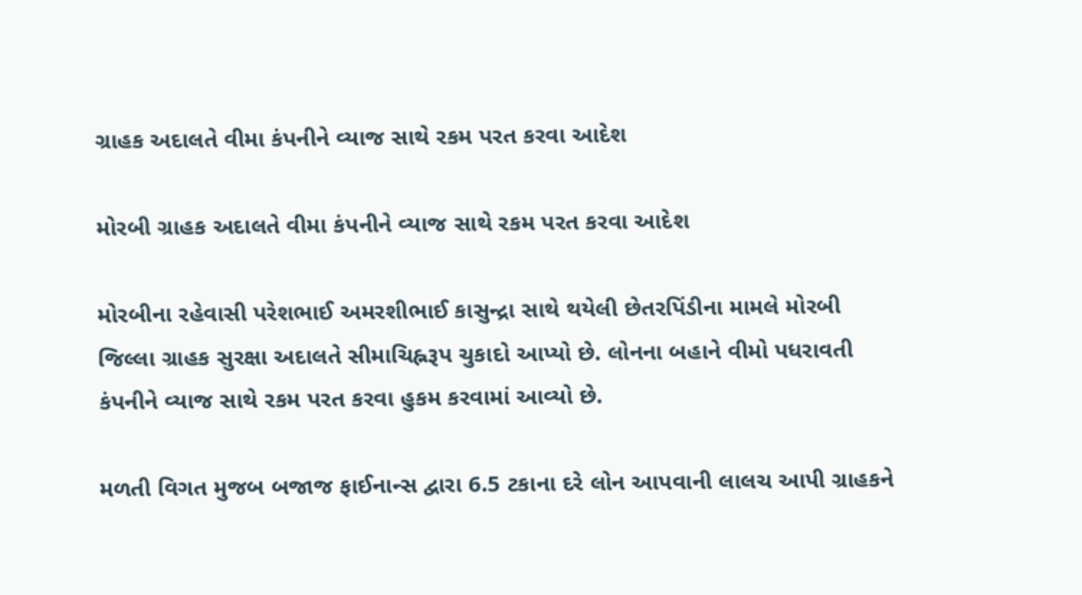ગ્રાહક અદાલતે વીમા કંપનીને વ્યાજ સાથે રકમ પરત કરવા આદેશ

મોરબી ગ્રાહક અદાલતે વીમા કંપનીને વ્યાજ સાથે રકમ પરત કરવા આદેશ

મોરબીના રહેવાસી પરેશભાઈ અમરશીભાઈ કાસુન્દ્રા સાથે થયેલી છેતરપિંડીના મામલે મોરબી જિલ્લા ગ્રાહક સુરક્ષા અદાલતે સીમાચિહ્નરૂપ ચુકાદો આપ્યો છે. લોનના બહાને વીમો પધરાવતી કંપનીને વ્યાજ સાથે રકમ પરત કરવા હુકમ કરવામાં આવ્યો છે.

મળતી વિગત મુજબ બજાજ ફાઈનાન્સ દ્વારા 6.5 ટકાના દરે લોન આપવાની લાલચ આપી ગ્રાહકને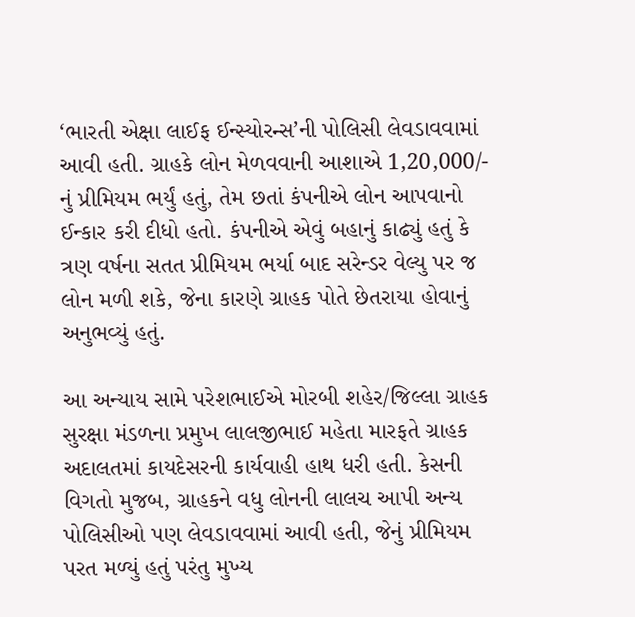‘ભારતી એક્ષા લાઈફ ઈન્સ્યોરન્સ’ની પોલિસી લેવડાવવામાં આવી હતી. ગ્રાહકે લોન મેળવવાની આશાએ 1,20,000/- નું પ્રીમિયમ ભર્યું હતું, તેમ છતાં કંપનીએ લોન આપવાનો ઈન્કાર કરી દીધો હતો. કંપનીએ એવું બહાનું કાઢ્યું હતું કે ત્રણ વર્ષના સતત પ્રીમિયમ ભર્યા બાદ સરેન્ડર વેલ્યુ પર જ લોન મળી શકે, જેના કારણે ગ્રાહક પોતે છેતરાયા હોવાનું અનુભવ્યું હતું.

આ અન્યાય સામે પરેશભાઈએ મોરબી શહેર/જિલ્લા ગ્રાહક સુરક્ષા મંડળના પ્રમુખ લાલજીભાઈ મહેતા મારફતે ગ્રાહક અદાલતમાં કાયદેસરની કાર્યવાહી હાથ ધરી હતી. કેસની વિગતો મુજબ, ગ્રાહકને વધુ લોનની લાલચ આપી અન્ય પોલિસીઓ પણ લેવડાવવામાં આવી હતી, જેનું પ્રીમિયમ પરત મળ્યું હતું પરંતુ મુખ્ય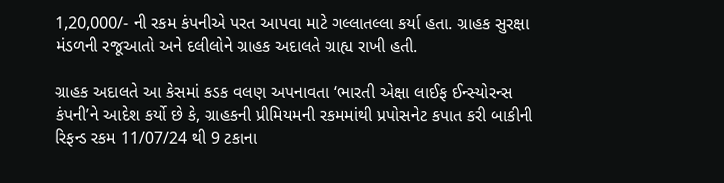1,20,000/- ની રકમ કંપનીએ પરત આપવા માટે ગલ્લાતલ્લા કર્યા હતા. ગ્રાહક સુરક્ષા મંડળની રજૂઆતો અને દલીલોને ગ્રાહક અદાલતે ગ્રાહ્ય રાખી હતી.

ગ્રાહક અદાલતે આ કેસમાં કડક વલણ અપનાવતા ‘ભારતી એક્ષા લાઈફ ઈન્સ્યોરન્સ કંપની’ને આદેશ કર્યો છે કે, ગ્રાહકની પ્રીમિયમની રકમમાંથી પ્રપોસનેટ કપાત કરી બાકીની રિફન્ડ રકમ 11/07/24 થી 9 ટકાના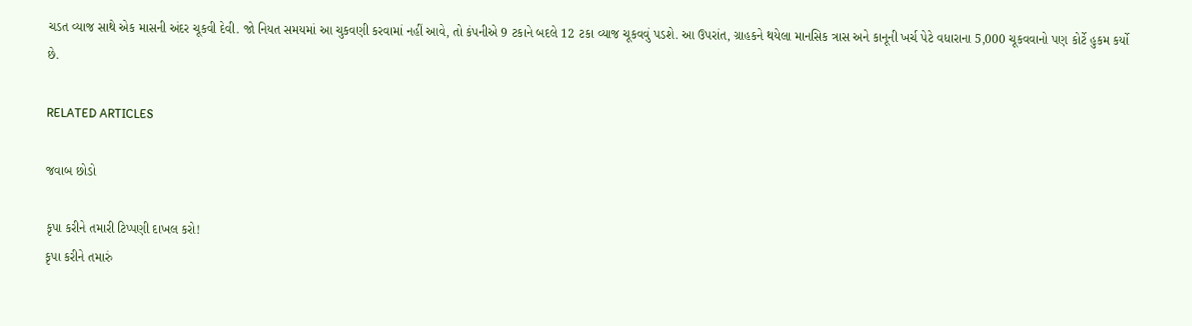ચડત વ્યાજ સાથે એક માસની અંદર ચૂકવી દેવી. જો નિયત સમયમાં આ ચુકવણી કરવામાં નહીં આવે, તો કંપનીએ 9 ટકાને બદલે 12 ટકા વ્યાજ ચૂકવવું પડશે. આ ઉપરાંત, ગ્રાહકને થયેલા માનસિક ત્રાસ અને કાનૂની ખર્ચ પેટે વધારાના 5,000 ચૂકવવાનો પણ કોર્ટે હુકમ કર્યો છે.

RELATED ARTICLES

જવાબ છોડો

કૃપા કરીને તમારી ટિપ્પણી દાખલ કરો!
કૃપા કરીને તમારું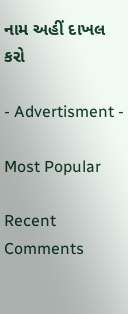નામ અહીં દાખલ કરો

- Advertisment -

Most Popular

Recent Comments